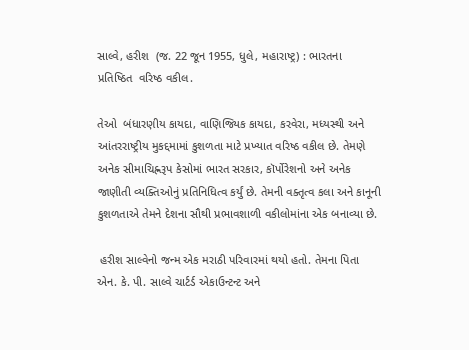સાલ્વે, હરીશ  (જ. 22 જૂન 1955, ધુલે, મહારાષ્ટ્ર) : ભારતના  પ્રતિષ્ઠિત  વરિષ્ઠ વકીલ.

તેઓ  બંધારણીય કાયદા, વાણિજ્યિક કાયદા, કરવેરા, મધ્યસ્થી અને આંતરરાષ્ટ્રીય મુકદ્દમામાં કુશળતા માટે પ્રખ્યાત વરિષ્ઠ વકીલ છે. તેમણે અનેક સીમાચિહ્નરૂપ કેસોમાં ભારત સરકાર, કૉર્પોરેશનો અને અનેક જાણીતી વ્યક્તિઓનું પ્રતિનિધિત્વ કર્યું છે. તેમની વક્તૃત્વ કલા અને કાનૂની કુશળતાએ તેમને દેશના સૌથી પ્રભાવશાળી વકીલોમાંના એક બનાવ્યા છે.

 હરીશ સાલ્વેનો જન્મ એક મરાઠી પરિવારમાં થયો હતો. તેમના પિતા એન. કે. પી. સાલ્વે ચાર્ટર્ડ એકાઉન્ટન્ટ અને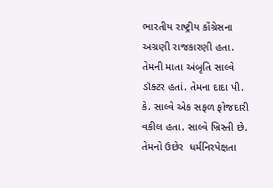ભારતીય રાષ્ટ્રીય કૉંગ્રેસના અગ્રણી રાજકારણી હતા. તેમની માતા અંબૃતિ સાલ્વે  ડૉક્ટર હતાં. તેમના દાદા પી. કે. સાલ્વે એક સફળ ફોજદારી વકીલ હતા. સાલ્વે ખ્રિસ્તી છે. તેમનો ઉછેર  ધર્મનિરપેક્ષતા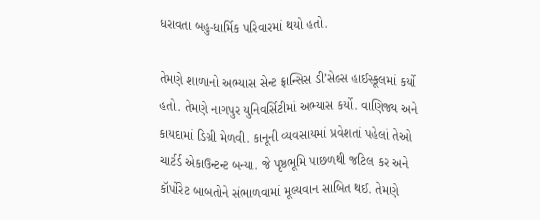ધરાવતા બહુ-ધાર્મિક પરિવારમાં થયો હતો.

તેમણે શાળાનો અભ્યાસ સેન્ટ ફ્રાન્સિસ ડી’સેલ્સ હાઈસ્કૂલમાં કર્યો હતો. તેમણે નાગપુર યુનિવર્સિટીમાં અભ્યાસ કર્યો. વાણિજ્ય અને કાયદામાં ડિગ્રી મેળવી. કાનૂની વ્યવસાયમાં પ્રવેશતાં પહેલાં તેઓ ચાર્ટર્ડ એકાઉન્ટન્ટ બન્યા. જે પૃષ્ઠભૂમિ પાછળથી જટિલ કર અને કૉર્પોરેટ બાબતોને સંભાળવામાં મૂલ્યવાન સાબિત થઈ. તેમણે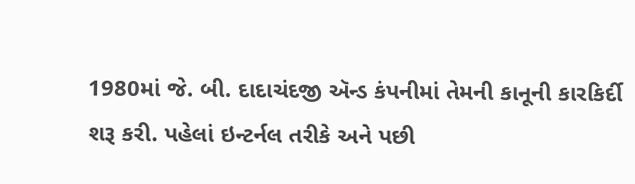1980માં જે. બી. દાદાચંદજી ઍન્ડ કંપનીમાં તેમની કાનૂની કારકિર્દી શરૂ કરી. પહેલાં ઇન્ટર્નલ તરીકે અને પછી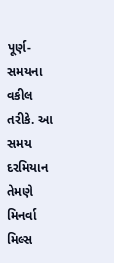પૂર્ણ-સમયના વકીલ તરીકે. આ સમય દરમિયાન તેમણે મિનર્વા મિલ્સ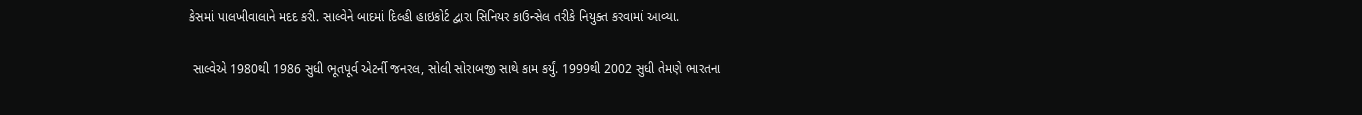કેસમાં પાલખીવાલાને મદદ કરી. સાલ્વેને બાદમાં દિલ્હી હાઇકોર્ટ દ્વારા સિનિયર કાઉન્સેલ તરીકે નિયુક્ત કરવામાં આવ્યા.

 સાલ્વેએ 1980થી 1986 સુધી ભૂતપૂર્વ એટર્ની જનરલ, સોલી સોરાબજી સાથે કામ કર્યું. 1999થી 2002 સુધી તેમણે ભારતના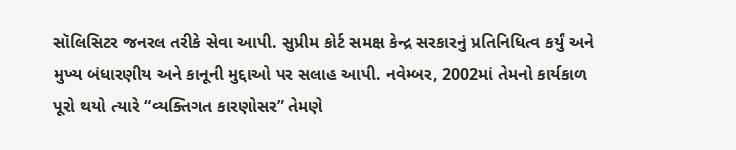સૉલિસિટર જનરલ તરીકે સેવા આપી. સુપ્રીમ કોર્ટ સમક્ષ કેન્દ્ર સરકારનું પ્રતિનિધિત્વ કર્યું અને મુખ્ય બંધારણીય અને કાનૂની મુદ્દાઓ પર સલાહ આપી. નવેમ્બર, 2002માં તેમનો કાર્યકાળ પૂરો થયો ત્યારે “વ્યક્તિગત કારણોસર” તેમણે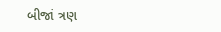બીજાં ત્રણ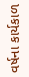વર્ષના કાર્યકાળ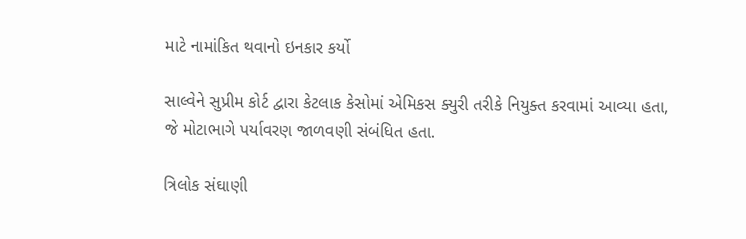માટે નામાંકિત થવાનો ઇનકાર કર્યો

સાલ્વેને સુપ્રીમ કોર્ટ દ્વારા કેટલાક કેસોમાં એમિકસ ક્યુરી તરીકે નિયુક્ત કરવામાં આવ્યા હતા, જે મોટાભાગે પર્યાવરણ જાળવણી સંબંધિત હતા.

ત્રિલોક સંઘાણી